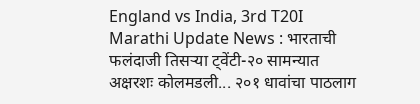England vs India, 3rd T20I Marathi Update News : भारताची फलंदाजी तिसऱ्या ट्वेंटी-२० सामन्यात अक्षरशः कोलमडली... २०१ धावांचा पाठलाग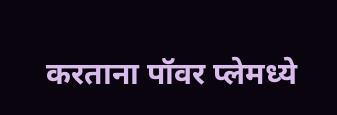करताना पॉवर प्लेमध्ये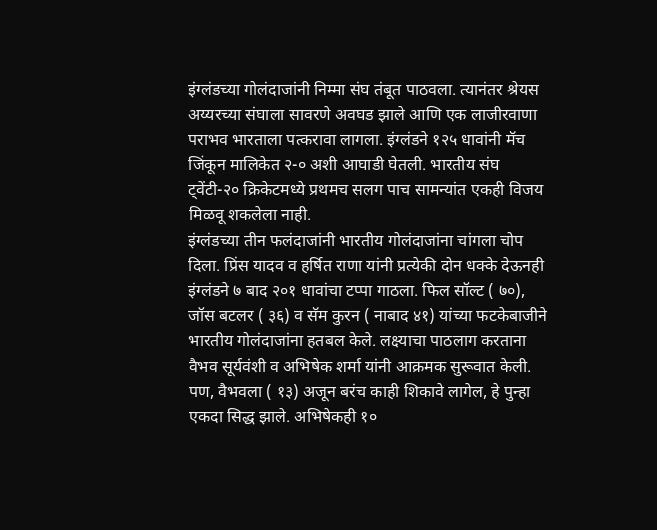इंग्लंडच्या गोलंदाजांनी निम्मा संघ तंबूत पाठवला. त्यानंतर श्रेयस अय्यरच्या संघाला सावरणे अवघड झाले आणि एक लाजीरवाणा पराभव भारताला पत्करावा लागला. इंग्लंडने १२५ धावांनी मॅच जिंकून मालिकेत २-० अशी आघाडी घेतली. भारतीय संघ ट्वेंटी-२० क्रिकेटमध्ये प्रथमच सलग पाच सामन्यांत एकही विजय मिळवू शकलेला नाही.
इंग्लंडच्या तीन फलंदाजांनी भारतीय गोलंदाजांना चांगला चोप दिला. प्रिंस यादव व हर्षित राणा यांनी प्रत्येकी दोन धक्के देऊनही इंग्लंडने ७ बाद २०१ धावांचा टप्पा गाठला. फिल सॉल्ट ( ७०), जॉस बटलर ( ३६) व सॅम कुरन ( नाबाद ४१) यांच्या फटकेबाजीने भारतीय गोलंदाजांना हतबल केले. लक्ष्याचा पाठलाग करताना वैभव सूर्यवंशी व अभिषेक शर्मा यांनी आक्रमक सुरूवात केली. पण, वैभवला ( १३) अजून बरंच काही शिकावे लागेल, हे पुन्हा एकदा सिद्ध झाले. अभिषेकही १०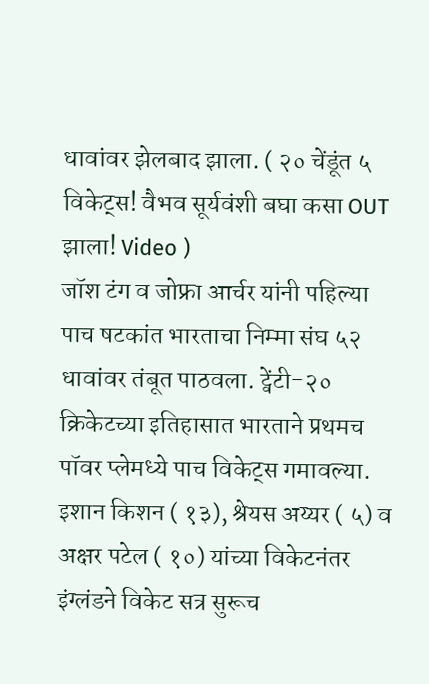धावांवर झेलबाद झाला. ( २० चेंडूंत ५ विकेट्स! वैभव सूर्यवंशी बघा कसा OUT झाला! Video )
जॉश टंग व जोफ्रा आर्चर यांनी पहिल्या पाच षटकांत भारताचा निम्मा संघ ५२ धावांवर तंबूत पाठवला. ट्वेंटी-२० क्रिकेटच्या इतिहासात भारताने प्रथमच पॉवर प्लेमध्ये पाच विकेट्स गमावल्या. इशान किशन ( १३), श्रेयस अय्यर ( ५) व अक्षर पटेल ( १०) यांच्या विकेटनंतर इंग्लंडने विकेट सत्र सुरूच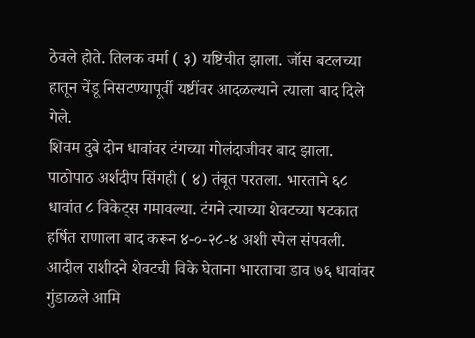ठेवले होते. तिलक वर्मा ( ३) यष्टिचीत झाला. जॉस बटलच्या हातून चेंडू निसटण्यापूर्वी यष्टींवर आदळल्याने त्याला बाद दिले गेले.
शिवम दुबे दोन धावांवर टंगच्या गोलंदाजीवर बाद झाला. पाठोपाठ अर्शदीप सिंगही ( ४) तंबूत परतला. भारताने ६८ धावांत ८ विकेट्स गमावल्या. टंगने त्याच्या शेवटच्या षटकात हर्षित राणाला बाद करून ४-०-२८-४ अशी स्पेल संपवली. आदील राशीदने शेवटची विके घेताना भारताचा डाव ७६ धावांवर गुंडाळले आमि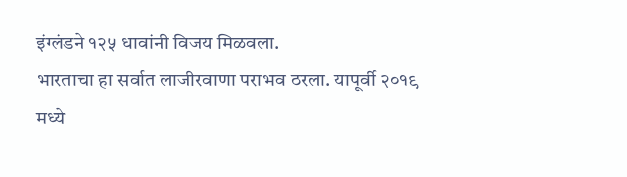इंग्लंडने १२५ धावांनी विजय मिळवला.
भारताचा हा सर्वात लाजीरवाणा पराभव ठरला. यापूर्वी २०१९ मध्ये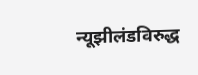न्यूझीलंडविरुद्ध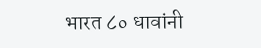भारत ८० धावांनी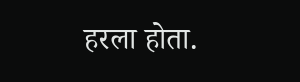हरला होता.